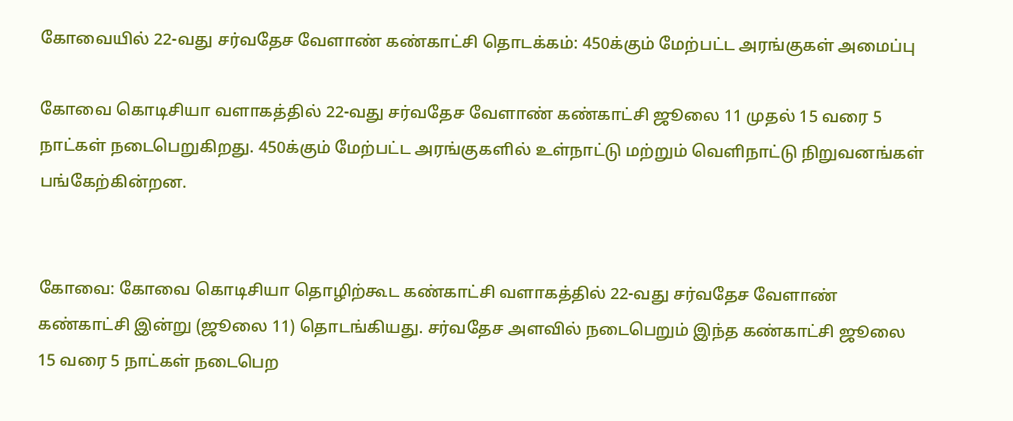கோவையில் 22-வது சர்வதேச வேளாண் கண்காட்சி தொடக்கம்: 450க்கும் மேற்பட்ட அரங்குகள் அமைப்பு

கோவை கொடிசியா வளாகத்தில் 22-வது சர்வதேச வேளாண் கண்காட்சி ஜூலை 11 முதல் 15 வரை 5 நாட்கள் நடைபெறுகிறது. 450க்கும் மேற்பட்ட அரங்குகளில் உள்நாட்டு மற்றும் வெளிநாட்டு நிறுவனங்கள் பங்கேற்கின்றன.


கோவை: கோவை கொடிசியா தொழிற்கூட கண்காட்சி வளாகத்தில் 22-வது சர்வதேச வேளாண் கண்காட்சி இன்று (ஜூலை 11) தொடங்கியது. சர்வதேச அளவில் நடைபெறும் இந்த கண்காட்சி ஜூலை 15 வரை 5 நாட்கள் நடைபெற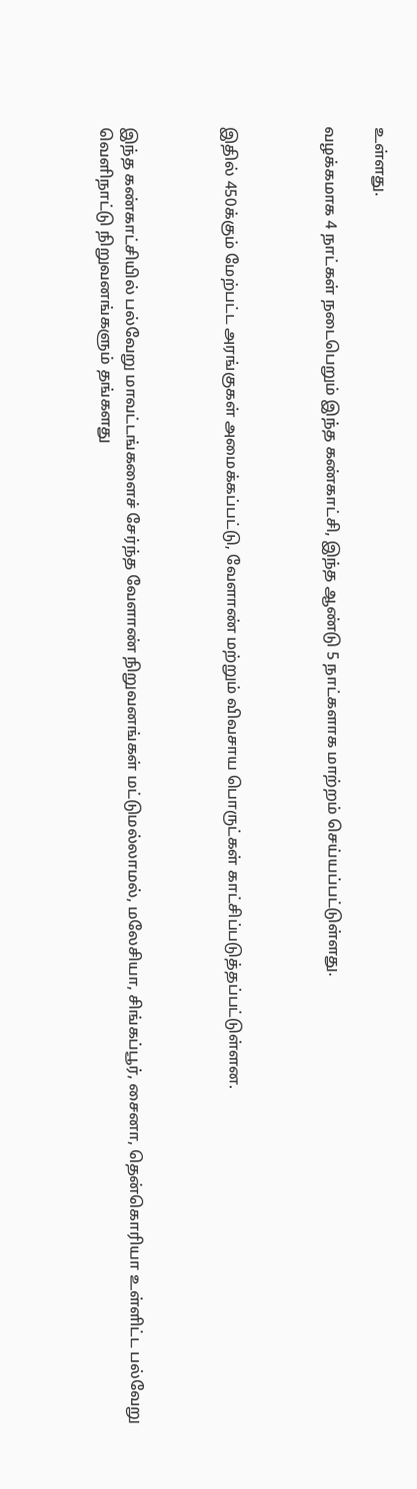உள்ளது.

வழக்கமாக 4 நாட்கள் நடைபெறும் இந்த கண்காட்சி, இந்த ஆண்டு 5 நாட்களாக மாற்றம் செய்யப்பட்டுள்ளது.



இதில் 450க்கும் மேற்பட்ட அரங்குகள் அமைக்கப்பட்டு, வேளாண் மற்றும் விவசாய பொருட்கள் காட்சிப்படுத்தப்பட்டுள்ளன.



இந்த கண்காட்சியில் பல்வேறு மாவட்டங்களைச் சேர்ந்த வேளாண் நிறுவனங்கள் மட்டுமல்லாமல், மலேசியா, சிங்கப்பூர், சைனா, தென்கொரியா உள்ளிட்ட பல்வேறு வெளிநாட்டு நிறுவனங்களும் தங்களது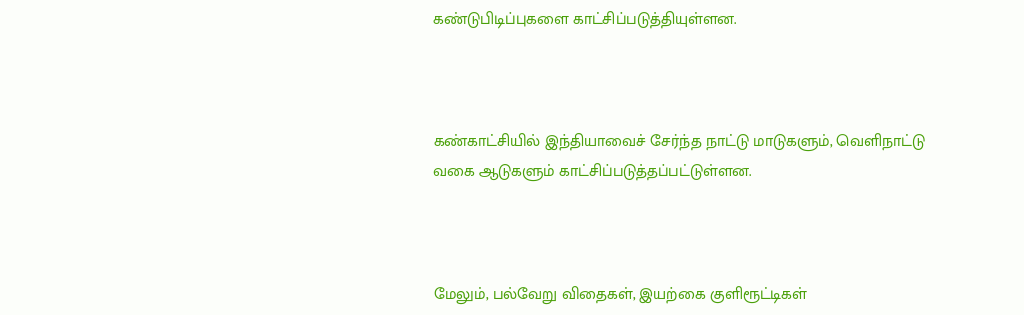கண்டுபிடிப்புகளை காட்சிப்படுத்தியுள்ளன.



கண்காட்சியில் இந்தியாவைச் சேர்ந்த நாட்டு மாடுகளும், வெளிநாட்டு வகை ஆடுகளும் காட்சிப்படுத்தப்பட்டுள்ளன.



மேலும், பல்வேறு விதைகள், இயற்கை குளிரூட்டிகள்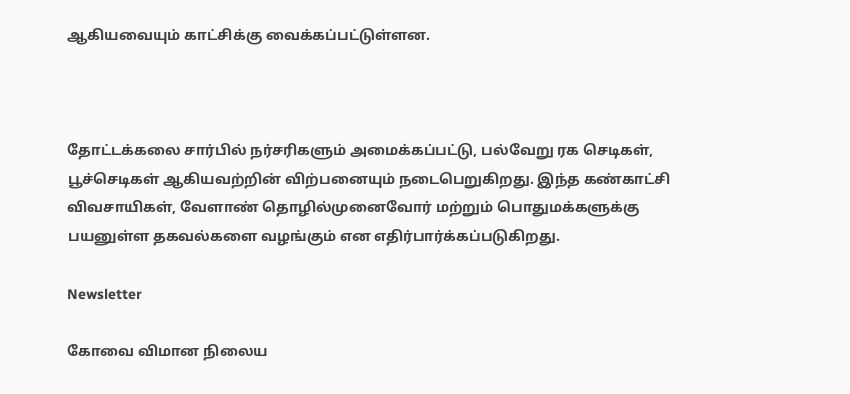ஆகியவையும் காட்சிக்கு வைக்கப்பட்டுள்ளன.



தோட்டக்கலை சார்பில் நர்சரிகளும் அமைக்கப்பட்டு, பல்வேறு ரக செடிகள், பூச்செடிகள் ஆகியவற்றின் விற்பனையும் நடைபெறுகிறது. இந்த கண்காட்சி விவசாயிகள், வேளாண் தொழில்முனைவோர் மற்றும் பொதுமக்களுக்கு பயனுள்ள தகவல்களை வழங்கும் என எதிர்பார்க்கப்படுகிறது.

Newsletter

கோவை விமான நிலைய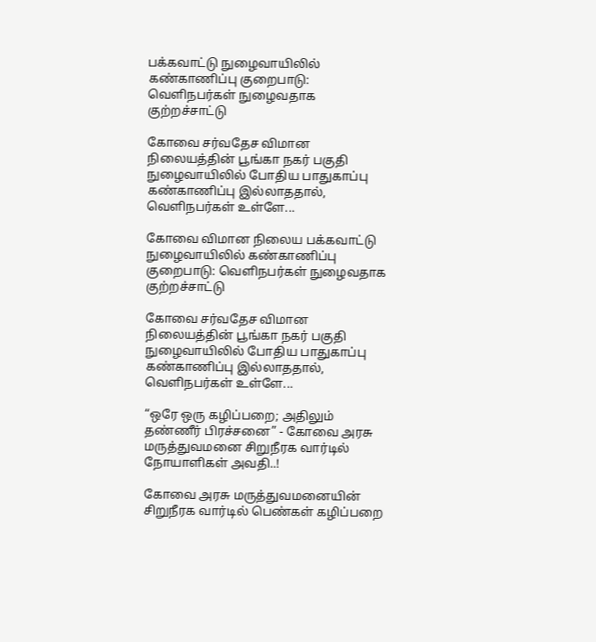பக்கவாட்டு நுழைவாயிலில் கண்காணிப்பு குறைபாடு: வெளிநபர்கள் நுழைவதாக குற்றச்சாட்டு

கோவை சர்வதேச விமான நிலையத்தின் பூங்கா நகர் பகுதி நுழைவாயிலில் போதிய பாதுகாப்பு கண்காணிப்பு இல்லாததால், வெளிநபர்கள் உள்ளே...

கோவை விமான நிலைய பக்கவாட்டு நுழைவாயிலில் கண்காணிப்பு குறைபாடு: வெளிநபர்கள் நுழைவதாக குற்றச்சாட்டு

கோவை சர்வதேச விமான நிலையத்தின் பூங்கா நகர் பகுதி நுழைவாயிலில் போதிய பாதுகாப்பு கண்காணிப்பு இல்லாததால், வெளிநபர்கள் உள்ளே...

“ஒரே ஒரு கழிப்பறை; அதிலும் தண்ணீர் பிரச்சனை” - கோவை அரசு மருத்துவமனை சிறுநீரக வார்டில் நோயாளிகள் அவதி..!

கோவை அரசு மருத்துவமனையின் சிறுநீரக வார்டில் பெண்கள் கழிப்பறை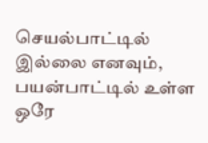செயல்பாட்டில் இல்லை எனவும், பயன்பாட்டில் உள்ள ஒரே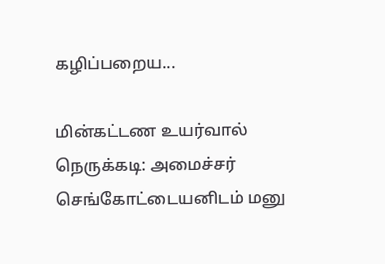கழிப்பறைய...

மின்கட்டண உயர்வால் நெருக்கடி: அமைச்சர் செங்கோட்டையனிடம் மனு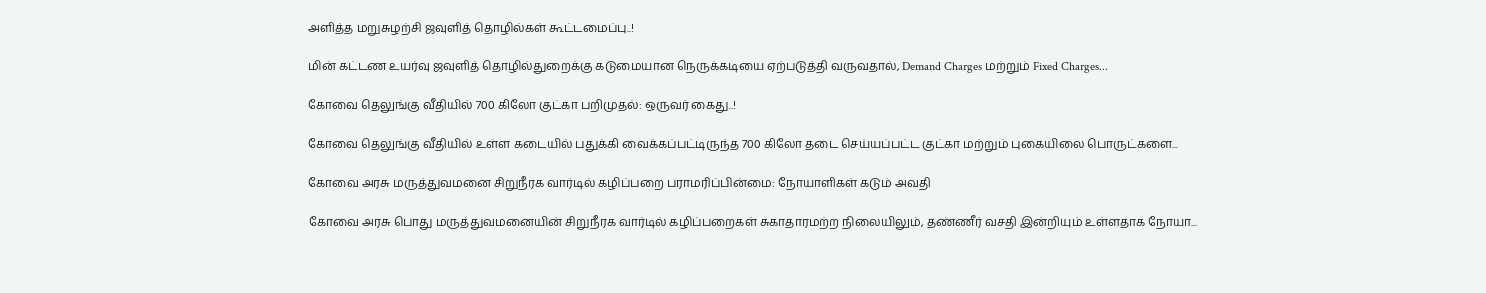அளித்த மறுசுழற்சி ஜவுளித் தொழில்கள் கூட்டமைப்பு..!

மின் கட்டண உயர்வு ஜவுளித் தொழில்துறைக்கு கடுமையான நெருக்கடியை ஏற்படுத்தி வருவதால், Demand Charges மற்றும் Fixed Charges...

கோவை தெலுங்கு வீதியில் 700 கிலோ குட்கா பறிமுதல்: ஒருவர் கைது..!

கோவை தெலுங்கு வீதியில் உள்ள கடையில் பதுக்கி வைக்கப்பட்டிருந்த 700 கிலோ தடை செய்யப்பட்ட குட்கா மற்றும் புகையிலை பொருட்களை...

கோவை அரசு மருத்துவமனை சிறுநீரக வார்டில் கழிப்பறை பராமரிப்பின்மை: நோயாளிகள் கடும் அவதி

கோவை அரசு பொது மருத்துவமனையின் சிறுநீரக வார்டில் கழிப்பறைகள் சுகாதாரமற்ற நிலையிலும், தண்ணீர் வசதி இன்றியும் உள்ளதாக நோயா...